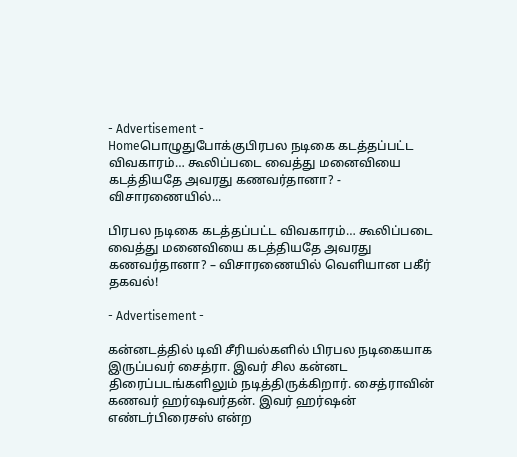- Advertisement -
Homeபொழுதுபோக்குபிரபல நடிகை கடத்தப்பட்ட விவகாரம்… கூலிப்படை வைத்து மனைவியை கடத்தியதே அவரது கணவர்தானா? - விசாரணையில்...

பிரபல நடிகை கடத்தப்பட்ட விவகாரம்… கூலிப்படை வைத்து மனைவியை கடத்தியதே அவரது கணவர்தானா? – விசாரணையில் வெளியான பகீர் தகவல்!

- Advertisement -

கன்னடத்தில் டிவி சீரியல்களில் பிரபல நடிகையாக இருப்பவர் சைத்ரா. இவர் சில கன்னட திரைப்படங்களிலும் நடித்திருக்கிறார். சைத்ராவின் கணவர் ஹர்ஷவர்தன். இவர் ஹர்ஷன் எண்டர்பிரைசஸ் என்ற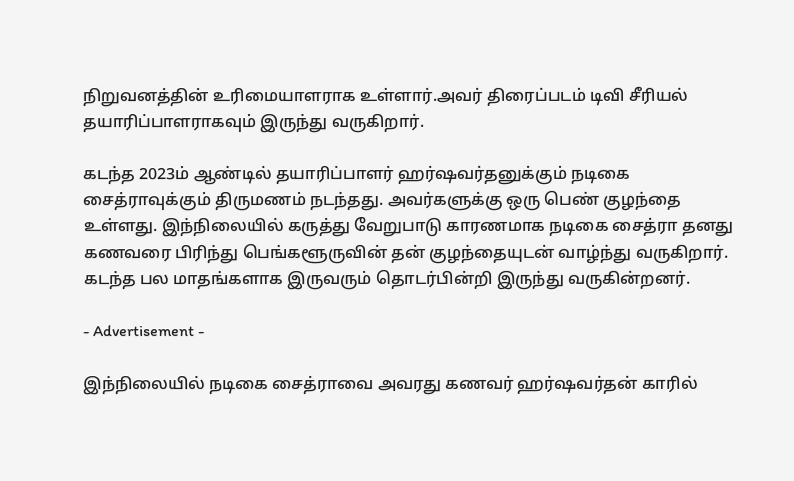நிறுவனத்தின் உரிமையாளராக உள்ளார்.அவர் திரைப்படம் டிவி சீரியல் தயாரிப்பாளராகவும் இருந்து வருகிறார்.

கடந்த 2023ம் ஆண்டில் தயாரிப்பாளர் ஹர்ஷவர்தனுக்கும் நடிகை சைத்ராவுக்கும் திருமணம் நடந்தது. அவர்களுக்கு ஒரு பெண் குழந்தை உள்ளது. இந்நிலையில் கருத்து வேறுபாடு காரணமாக நடிகை சைத்ரா தனது கணவரை பிரிந்து பெங்களூருவின் தன் குழந்தையுடன் வாழ்ந்து வருகிறார். கடந்த பல மாதங்களாக இருவரும் தொடர்பின்றி இருந்து வருகின்றனர்.

- Advertisement -

இந்நிலையில் நடிகை சைத்ராவை அவரது கணவர் ஹர்ஷவர்தன் காரில்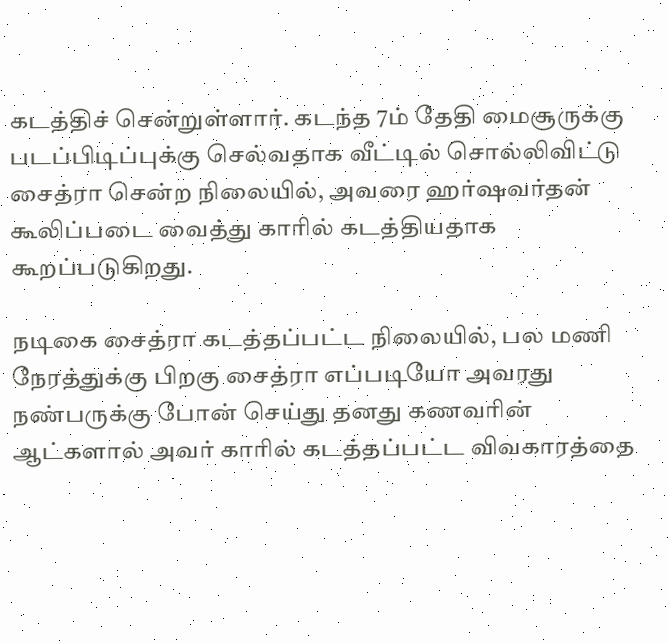கடத்திச் சென்றுள்ளார். கடந்த 7ம் தேதி மைசூருக்கு படப்பிடிப்புக்கு செல்வதாக வீட்டில் சொல்லிவிட்டு சைத்ரா சென்ற நிலையில், அவரை ஹர்ஷவர்தன் கூலிப்படை வைத்து காரில் கடத்தியதாக கூறப்படுகிறது.

நடிகை சைத்ரா கடத்தப்பட்ட நிலையில், பல மணி நேரத்துக்கு பிறகு சைத்ரா எப்படியோ அவரது நண்பருக்கு போன் செய்து தனது கணவரின் ஆட்களால் அவர் காரில் கடத்தப்பட்ட விவகாரத்தை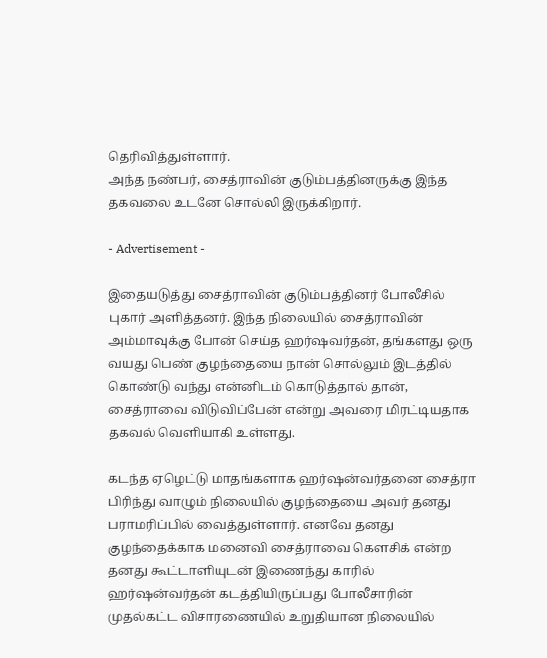தெரிவித்துள்ளார்.
அந்த நண்பர், சைத்ராவின் குடும்பத்தினருக்கு இந்த தகவலை உடனே சொல்லி இருக்கிறார்.

- Advertisement -

இதையடுத்து சைத்ராவின் குடும்பத்தினர் போலீசில் புகார் அளித்தனர். இந்த நிலையில் சைத்ராவின் அம்மாவுக்கு போன் செய்த ஹர்ஷவர்தன், தங்களது ஒரு வயது பெண் குழந்தையை நான் சொல்லும் இடத்தில் கொண்டு வந்து என்னிடம் கொடுத்தால் தான், சைத்ராவை விடுவிப்பேன் என்று அவரை மிரட்டியதாக தகவல் வெளியாகி உள்ளது.

கடந்த ஏழெட்டு மாதங்களாக ஹர்ஷன்வர்தனை சைத்ரா பிரிந்து வாழும் நிலையில் குழந்தையை அவர் தனது பராமரிப்பில் வைத்துள்ளார். எனவே தனது குழந்தைக்காக மனைவி சைத்ராவை கௌசிக் என்ற தனது கூட்டாளியுடன் இணைந்து காரில் ஹர்ஷன்வர்தன் கடத்தியிருப்பது போலீசாரின் முதல்கட்ட விசாரணையில் உறுதியான நிலையில்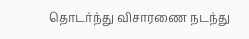தொடர்ந்து விசாரணை நடந்து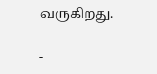வருகிறது.

-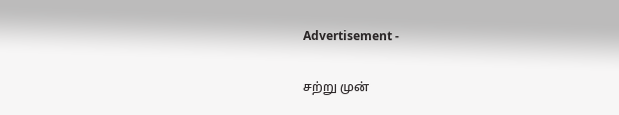Advertisement -

சற்று முன்